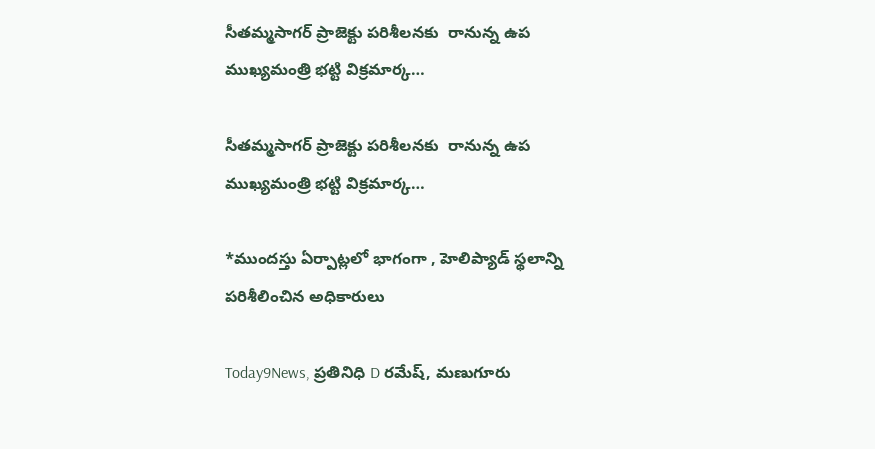సీతమ్మసాగర్ ప్రాజెక్టు పరిశీలనకు  రానున్న ఉప ముఖ్యమంత్రి భట్టి విక్రమార్క…

సీతమ్మసాగర్ ప్రాజెక్టు పరిశీలనకు  రానున్న ఉప ముఖ్యమంత్రి భట్టి విక్రమార్క…

*ముందస్తు ఏర్పాట్లలో భాగంగా , హెలిప్యాడ్ స్థలాన్ని పరిశీలించిన అధికారులు

Today9News, ప్రతినిధి D రమేష్, మణుగూరు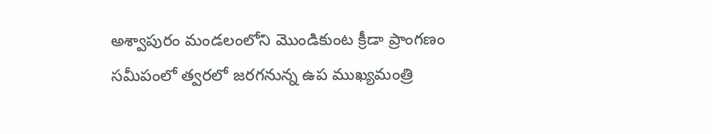అశ్వాపురం మండలంలోని మొండికుంట క్రీడా ప్రాంగణం సమీపంలో త్వరలో జరగనున్న ఉప ముఖ్యమంత్రి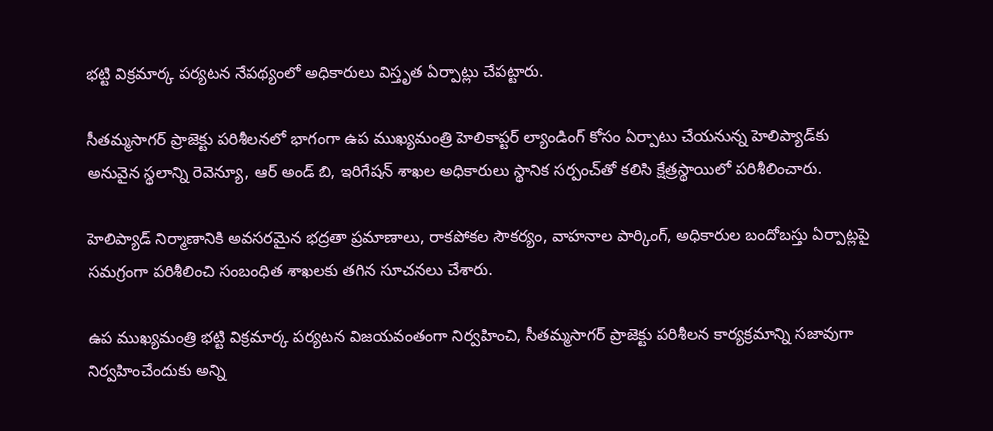భట్టి విక్రమార్క పర్యటన నేపథ్యంలో అధికారులు విస్తృత ఏర్పాట్లు చేపట్టారు.

సీతమ్మసాగర్ ప్రాజెక్టు పరిశీలనలో భాగంగా ఉప ముఖ్యమంత్రి హెలికాప్టర్ ల్యాండింగ్ కోసం ఏర్పాటు చేయనున్న హెలిప్యాడ్‌కు అనువైన స్థలాన్ని రెవెన్యూ, ఆర్ అండ్ బి, ఇరిగేషన్ శాఖల అధికారులు స్థానిక సర్పంచ్‌తో కలిసి క్షేత్రస్థాయిలో పరిశీలించారు.

హెలిప్యాడ్ నిర్మాణానికి అవసరమైన భద్రతా ప్రమాణాలు, రాకపోకల సౌకర్యం, వాహనాల పార్కింగ్, అధికారుల బందోబస్తు ఏర్పాట్లపై సమగ్రంగా పరిశీలించి సంబంధిత శాఖలకు తగిన సూచనలు చేశారు.

ఉప ముఖ్యమంత్రి భట్టి విక్రమార్క పర్యటన విజయవంతంగా నిర్వహించి, సీతమ్మసాగర్ ప్రాజెక్టు పరిశీలన కార్యక్రమాన్ని సజావుగా నిర్వహించేందుకు అన్ని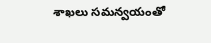శాఖలు సమన్వయంతో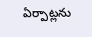ఏర్పాట్లను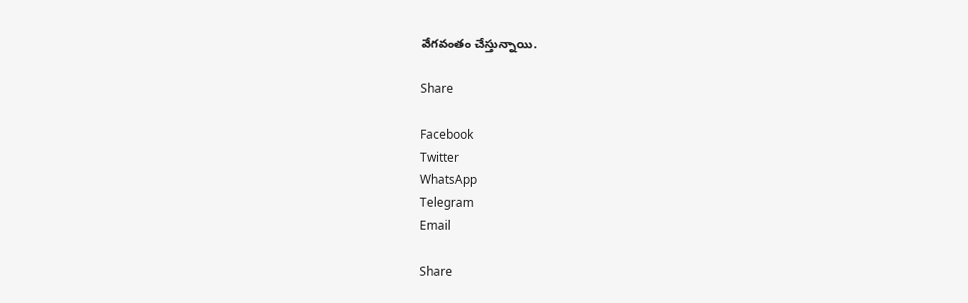వేగవంతం చేస్తున్నాయి.

Share

Facebook
Twitter
WhatsApp
Telegram
Email

Share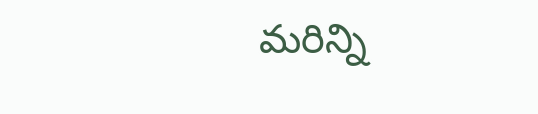మరిన్ని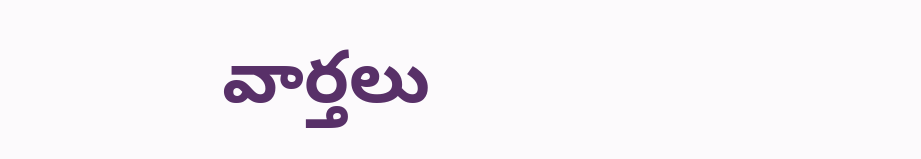వార్తలు